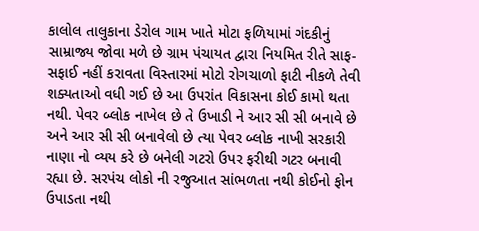કાલોલ તાલુકાના ડેરોલ ગામ ખાતે મોટા ફળિયામાં ગંદકીનું સામ્રાજ્ય જોવા મળે છે ગ્રામ પંચાયત દ્વારા નિયમિત રીતે સાફ-સફાઈ નહીં કરાવતા વિસ્તારમાં મોટો રોગચાળો ફાટી નીકળે તેવી શક્યતાઓ વધી ગઈ છે આ ઉપરાંત વિકાસના કોઈ કામો થતા નથી. પેવર બ્લોક નાખેલ છે તે ઉખાડી ને આર સી સી બનાવે છે અને આર સી સી બનાવેલો છે ત્યા પેવર બ્લોક નાખી સરકારી નાણા નો વ્યય કરે છે બનેલી ગટરો ઉપર ફરીથી ગટર બનાવી રહ્યા છે. સરપંચ લોકો ની રજુઆત સાંભળતા નથી કોઈનો ફોન ઉપાડતા નથી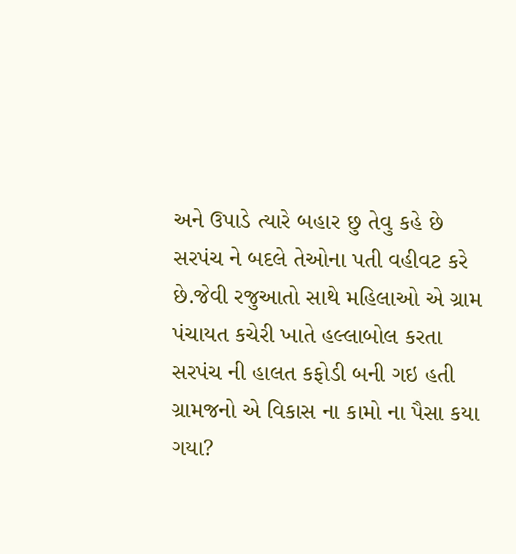અને ઉપાડે ત્યારે બહાર છુ તેવુ કહે છે સરપંચ ને બદલે તેઓના પતી વહીવટ કરે છે.જેવી રજુઆતો સાથે મહિલાઓ એ ગ્રામ પંચાયત કચેરી ખાતે હલ્લાબોલ કરતા સરપંચ ની હાલત કફોડી બની ગઇ હતી ગ્રામજનો એ વિકાસ ના કામો ના પૈસા કયા ગયા?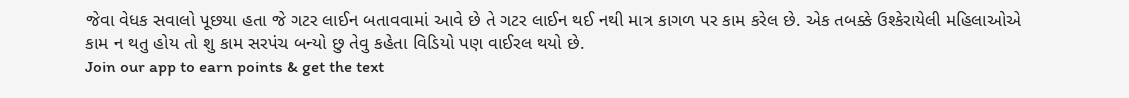જેવા વેધક સવાલો પૂછયા હતા જે ગટર લાઈન બતાવવામાં આવે છે તે ગટર લાઈન થઈ નથી માત્ર કાગળ પર કામ કરેલ છે. એક તબક્કે ઉશ્કેરાયેલી મહિલાઓએ કામ ન થતુ હોય તો શુ કામ સરપંચ બન્યો છુ તેવુ કહેતા વિડિયો પણ વાઈરલ થયો છે.
Join our app to earn points & get the text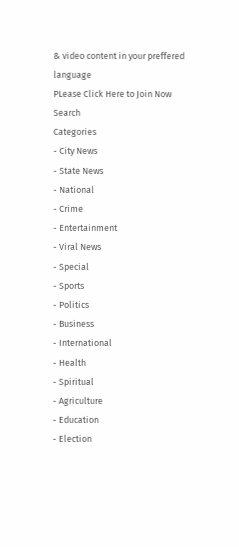& video content in your preffered language
PLease Click Here to Join Now
Search
Categories
- City News
- State News
- National
- Crime
- Entertainment
- Viral News
- Special
- Sports
- Politics
- Business
- International
- Health
- Spiritual
- Agriculture
- Education
- Election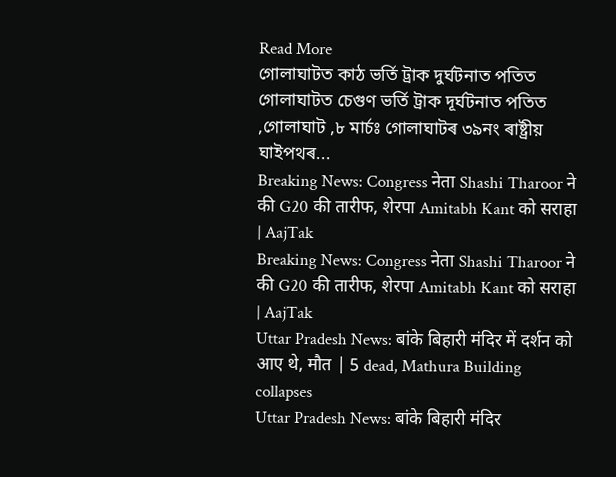Read More
গোলাঘাটত কাঠ ভৰ্তি ট্ৰাক দুৰ্ঘটনাত পতিত
গোলাঘাটত চেগুণ ভৰ্তি ট্ৰাক দূৰ্ঘটনাত পতিত ,গোলাঘাট ,৮ মাৰ্চঃ গোলাঘাটৰ ৩৯নং ৰাষ্ট্ৰীয় ঘাইপথৰ...
Breaking News: Congress नेता Shashi Tharoor ने की G20 की तारीफ, शेरपा Amitabh Kant को सराहा | AajTak
Breaking News: Congress नेता Shashi Tharoor ने की G20 की तारीफ, शेरपा Amitabh Kant को सराहा | AajTak
Uttar Pradesh News: बांके बिहारी मंदिर में दर्शन को आए थे, मौत | 5 dead, Mathura Building collapses
Uttar Pradesh News: बांके बिहारी मंदिर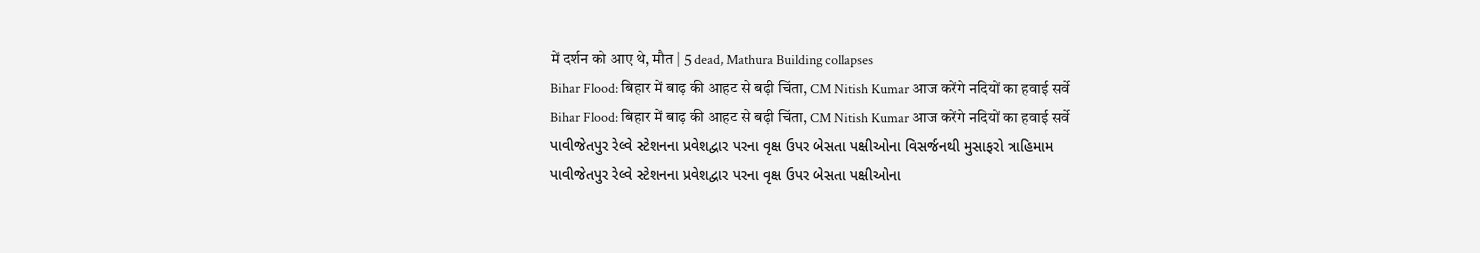में दर्शन को आए थे, मौत | 5 dead, Mathura Building collapses
Bihar Flood: बिहार में बाढ़ की आहट से बढ़ी चिंता, CM Nitish Kumar आज करेंगे नदियों का हवाई सर्वे
Bihar Flood: बिहार में बाढ़ की आहट से बढ़ी चिंता, CM Nitish Kumar आज करेंगे नदियों का हवाई सर्वे
પાવીજેતપુર રેલ્વે સ્ટેશનના પ્રવેશદ્વાર પરના વૃક્ષ ઉપર બેસતા પક્ષીઓના વિસર્જનથી મુસાફરો ત્રાહિમામ
પાવીજેતપુર રેલ્વે સ્ટેશનના પ્રવેશદ્વાર પરના વૃક્ષ ઉપર બેસતા પક્ષીઓના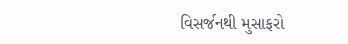વિસર્જનથી મુસાફરો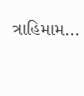ત્રાહિમામ...